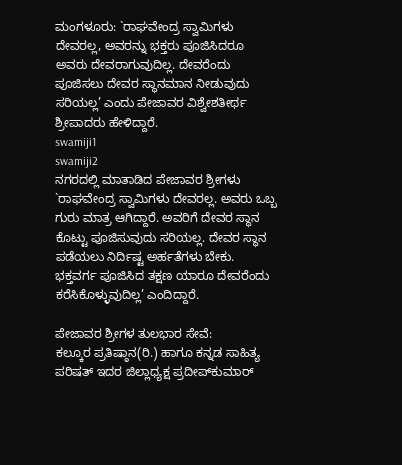ಮಂಗಳೂರು: `ರಾಘವೇಂದ್ರ ಸ್ವಾಮಿಗಳು ದೇವರಲ್ಲ, ಅವರನ್ನು ಭಕ್ತರು ಪೂಜಿಸಿದರೂ ಅವರು ದೇವರಾಗುವುದಿಲ್ಲ. ದೇವರೆಂದು ಪೂಜಿಸಲು ದೇವರ ಸ್ಥಾನಮಾನ ನೀಡುವುದು ಸರಿಯಲ್ಲ’ ಎಂದು ಪೇಜಾವರ ವಿಶ್ವೇಶತೀರ್ಥ ಶ್ರೀಪಾದರು ಹೇಳಿದ್ದಾರೆ.
swamiji1
swamiji2
ನಗರದಲ್ಲಿ ಮಾತಾಡಿದ ಪೇಜಾವರ ಶ್ರೀಗಳು `ರಾಘವೇಂದ್ರ ಸ್ವಾಮಿಗಳು ದೇವರಲ್ಲ. ಅವರು ಒಬ್ಬ ಗುರು ಮಾತ್ರ ಆಗಿದ್ದಾರೆ. ಅವರಿಗೆ ದೇವರ ಸ್ಥಾನ ಕೊಟ್ಟು ಪೂಜಿಸುವುದು ಸರಿಯಲ್ಲ. ದೇವರ ಸ್ಥಾನ ಪಡೆಯಲು ನಿರ್ದಿಷ್ಟ ಅರ್ಹತೆಗಳು ಬೇಕು. ಭಕ್ತವರ್ಗ ಪೂಜಿಸಿದ ತಕ್ಷಣ ಯಾರೂ ದೇವರೆಂದು ಕರೆಸಿಕೊಳ್ಳುವುದಿಲ್ಲ’ ಎಂದಿದ್ದಾರೆ.

ಪೇಜಾವರ ಶ್ರೀಗಳ ತುಲಭಾರ ಸೇವೆ:
ಕಲ್ಕೂರ ಪ್ರತಿಷ್ಠಾನ(ರಿ.) ಹಾಗೂ ಕನ್ನಡ ಸಾಹಿತ್ಯ ಪರಿಷತ್ ಇದರ ಜಿಲ್ಲಾಧ್ಯಕ್ಷ ಪ್ರದೀಪ್‍ಕುಮಾರ್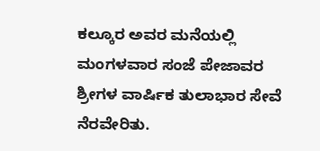ಕಲ್ಕೂರ ಅವರ ಮನೆಯಲ್ಲಿ ಮಂಗಳವಾರ ಸಂಜೆ ಪೇಜಾವರ ಶ್ರೀಗಳ ವಾರ್ಷಿಕ ತುಲಾಭಾರ ಸೇವೆ ನೆರವೇರಿತು.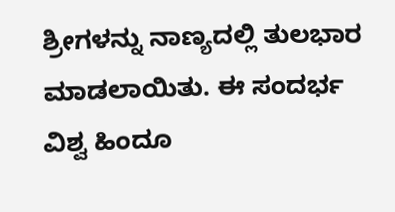ಶ್ರೀಗಳನ್ನು ನಾಣ್ಯದಲ್ಲಿ ತುಲಭಾರ ಮಾಡಲಾಯಿತು. ಈ ಸಂದರ್ಭ ವಿಶ್ವ ಹಿಂದೂ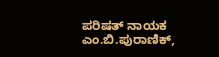ಪರಿಷತ್ ನಾಯಕ ಎಂ.ಬಿ.ಪುರಾಣಿಕ್,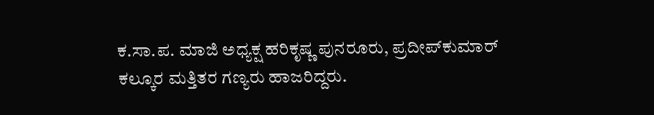ಕ.ಸಾ.ಪ. ಮಾಜಿ ಅಧ್ಯಕ್ಷ ಹರಿಕೃಷ್ಣ ಪುನರೂರು, ಪ್ರದೀಪ್‍ಕುಮಾರ್ ಕಲ್ಕೂರ ಮತ್ತಿತರ ಗಣ್ಯರು ಹಾಜರಿದ್ದರು.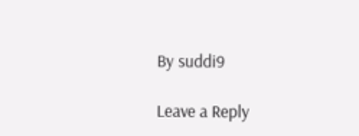By suddi9

Leave a Reply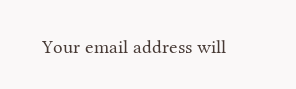Your email address will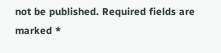not be published. Required fields are marked *